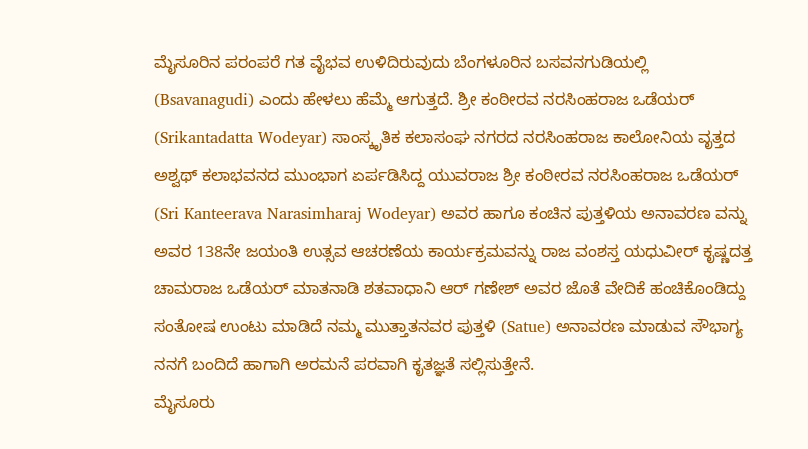ಮೈಸೂರಿನ ಪರಂಪರೆ ಗತ ವೈಭವ ಉಳಿದಿರುವುದು ಬೆಂಗಳೂರಿನ ಬಸವನಗುಡಿಯಲ್ಲಿ (Bsavanagudi) ಎಂದು ಹೇಳಲು ಹೆಮ್ಮೆ ಆಗುತ್ತದೆ. ಶ್ರೀ ಕಂಠೀರವ ನರಸಿಂಹರಾಜ ಒಡೆಯರ್ (Srikantadatta Wodeyar) ಸಾಂಸ್ಕೃತಿಕ ಕಲಾಸಂಘ ನಗರದ ನರಸಿಂಹರಾಜ ಕಾಲೋನಿಯ ವೃತ್ತದ ಅಶ್ವಥ್ ಕಲಾಭವನದ ಮುಂಭಾಗ ಏರ್ಪಡಿಸಿದ್ದ ಯುವರಾಜ ಶ್ರೀ ಕಂಠೀರವ ನರಸಿಂಹರಾಜ ಒಡೆಯರ್ (Sri Kanteerava Narasimharaj Wodeyar) ಅವರ ಹಾಗೂ ಕಂಚಿನ ಪುತ್ತಳಿಯ ಅನಾವರಣ ವನ್ನು ಅವರ 138ನೇ ಜಯಂತಿ ಉತ್ಸವ ಆಚರಣೆಯ ಕಾರ್ಯಕ್ರಮವನ್ನು ರಾಜ ವಂಶಸ್ತ ಯಧುವೀರ್ ಕೃಷ್ಣದತ್ತ ಚಾಮರಾಜ ಒಡೆಯರ್ ಮಾತನಾಡಿ ಶತವಾಧಾನಿ ಆರ್ ಗಣೇಶ್ ಅವರ ಜೊತೆ ವೇದಿಕೆ ಹಂಚಿಕೊಂಡಿದ್ದು ಸಂತೋಷ ಉಂಟು ಮಾಡಿದೆ ನಮ್ಮ ಮುತ್ತಾತನವರ ಪುತ್ತಳಿ (Satue) ಅನಾವರಣ ಮಾಡುವ ಸೌಭಾಗ್ಯ ನನಗೆ ಬಂದಿದೆ ಹಾಗಾಗಿ ಅರಮನೆ ಪರವಾಗಿ ಕೃತಜ್ಞತೆ ಸಲ್ಲಿಸುತ್ತೇನೆ.
ಮೈಸೂರು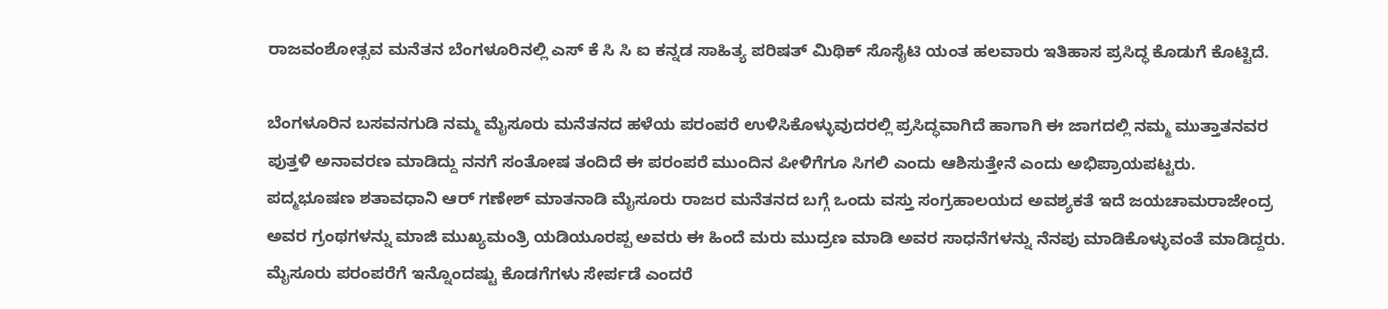ರಾಜವಂಶೋತ್ಸವ ಮನೆತನ ಬೆಂಗಳೂರಿನಲ್ಲಿ ಎಸ್ ಕೆ ಸಿ ಸಿ ಐ ಕನ್ನಡ ಸಾಹಿತ್ಯ ಪರಿಷತ್ ಮಿಥಿಕ್ ಸೊಸೈಟಿ ಯಂತ ಹಲವಾರು ಇತಿಹಾಸ ಪ್ರಸಿದ್ಧ ಕೊಡುಗೆ ಕೊಟ್ಟಿದೆ.

ಬೆಂಗಳೂರಿನ ಬಸವನಗುಡಿ ನಮ್ಮ ಮೈಸೂರು ಮನೆತನದ ಹಳೆಯ ಪರಂಪರೆ ಉಳಿಸಿಕೊಳ್ಳುವುದರಲ್ಲಿ ಪ್ರಸಿದ್ಧವಾಗಿದೆ ಹಾಗಾಗಿ ಈ ಜಾಗದಲ್ಲಿ ನಮ್ಮ ಮುತ್ತಾತನವರ ಪುತ್ತಳಿ ಅನಾವರಣ ಮಾಡಿದ್ದು ನನಗೆ ಸಂತೋಷ ತಂದಿದೆ ಈ ಪರಂಪರೆ ಮುಂದಿನ ಪೀಳಿಗೆಗೂ ಸಿಗಲಿ ಎಂದು ಆಶಿಸುತ್ತೇನೆ ಎಂದು ಅಭಿಪ್ರಾಯಪಟ್ಟರು.
ಪದ್ಮಭೂಷಣ ಶತಾವಧಾನಿ ಆರ್ ಗಣೇಶ್ ಮಾತನಾಡಿ ಮೈಸೂರು ರಾಜರ ಮನೆತನದ ಬಗ್ಗೆ ಒಂದು ವಸ್ತು ಸಂಗ್ರಹಾಲಯದ ಅವಶ್ಯಕತೆ ಇದೆ ಜಯಚಾಮರಾಜೇಂದ್ರ ಅವರ ಗ್ರಂಥಗಳನ್ನು ಮಾಜಿ ಮುಖ್ಯಮಂತ್ರಿ ಯಡಿಯೂರಪ್ಪ ಅವರು ಈ ಹಿಂದೆ ಮರು ಮುದ್ರಣ ಮಾಡಿ ಅವರ ಸಾಧನೆಗಳನ್ನು ನೆನಪು ಮಾಡಿಕೊಳ್ಳುವಂತೆ ಮಾಡಿದ್ದರು.
ಮೈಸೂರು ಪರಂಪರೆಗೆ ಇನ್ನೊಂದಷ್ಟು ಕೊಡಗೆಗಳು ಸೇರ್ಪಡೆ ಎಂದರೆ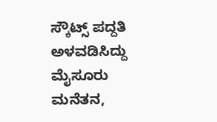ಸ್ಕೌಟ್ಸ್ ಪದ್ದತಿ ಅಳವಡಿಸಿದ್ದು ಮೈಸೂರು ಮನೆತನ,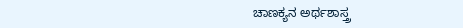ಚಾಣಕ್ಯನ ಅರ್ಥಶಾಸ್ತ್ರ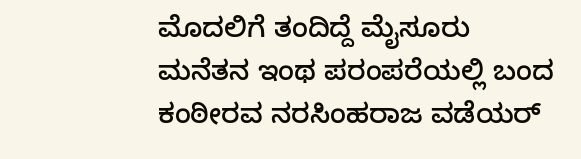ಮೊದಲಿಗೆ ತಂದಿದ್ದೆ ಮೈಸೂರು ಮನೆತನ ಇಂಥ ಪರಂಪರೆಯಲ್ಲಿ ಬಂದ ಕಂಠೀರವ ನರಸಿಂಹರಾಜ ವಡೆಯರ್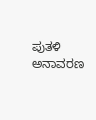ಪುತಳಿ ಅನಾವರಣ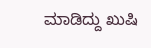ಮಾಡಿದ್ದು ಖುಷಿ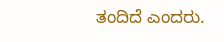ತಂದಿದೆ ಎಂದರು.